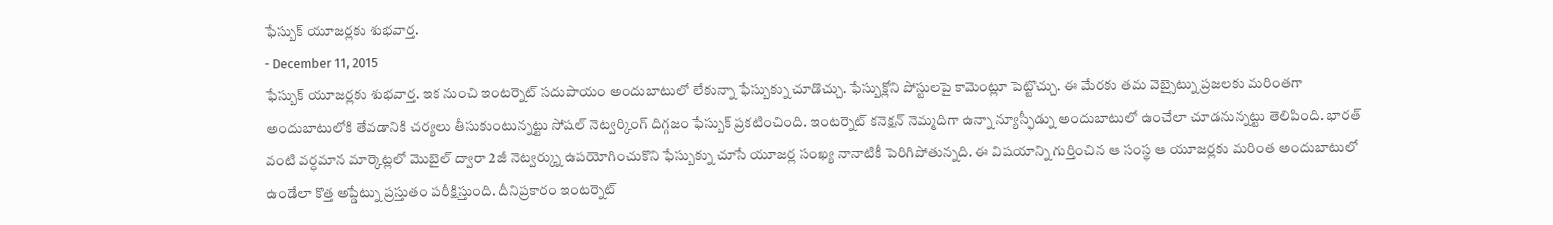ఫేస్బుక్ యూజర్లకు శుభవార్త.
- December 11, 2015
ఫేస్బుక్ యూజర్లకు శుభవార్త. ఇక నుంచి ఇంటర్నెట్ సదుపాయం అందుబాటులో లేకున్నా ఫేస్బుక్ను చూడొచ్చు. ఫేస్బుక్లోని పోస్టులపై కామెంట్లూ పెట్టొచ్చు. ఈ మేరకు తమ వెబ్సైట్ను ప్రజలకు మరింతగా అందుబాటులోకి తేవడానికి చర్యలు తీసుకుంటున్నట్టు సోషల్ నెట్వర్కింగ్ దిగ్గజం ఫేస్బుక్ ప్రకటించింది. ఇంటర్నెట్ కనెక్షన్ నెమ్మదిగా ఉన్నా న్యూస్ఫీడ్ను అందుబాటులో ఉంచేలా చూడనున్నట్టు తెలిపింది. భారత్ వంటి వర్ధమాన మార్కెట్లలో మొబైల్ ద్వారా 2జీ నెట్వర్క్ను ఉపయోగించుకొని ఫేస్బుక్ను చూసే యూజర్ల సంఖ్య నానాటికీ పెరిగిపోతున్నది. ఈ విషయాన్ని గుర్తించిన ఆ సంస్థ ఆ యూజర్లకు మరింత అందుబాటులో ఉండేలా కొత్త అప్డేట్ను ప్రస్తుతం పరీక్షిస్తుంది. దీనిప్రకారం ఇంటర్నెట్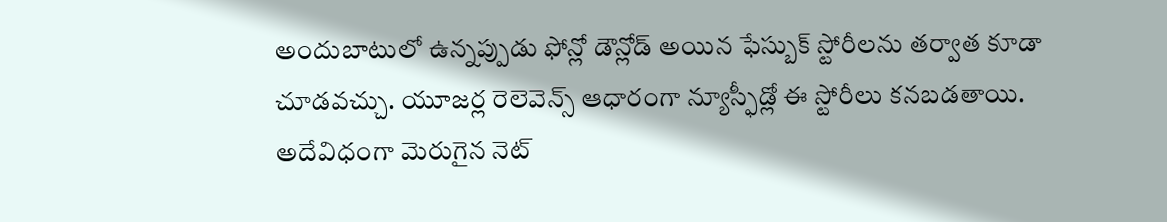అందుబాటులో ఉన్నప్పుడు ఫోన్లో డౌన్లోడ్ అయిన ఫేస్బుక్ స్టోరీలను తర్వాత కూడా చూడవచ్చు. యూజర్ల రెలెవెన్స్ ఆధారంగా న్యూస్ఫీడ్లో ఈ స్టోరీలు కనబడతాయి. అదేవిధంగా మెరుగైన నెట్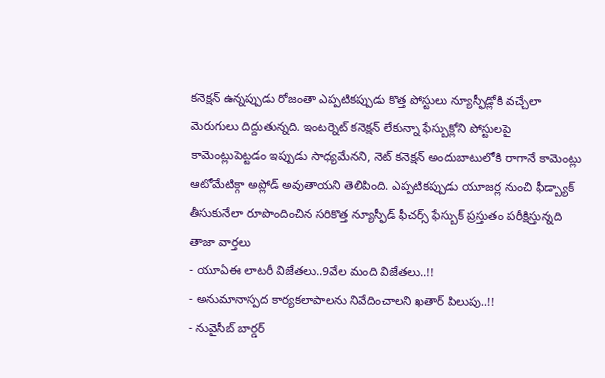కనెక్షన్ ఉన్నప్పుడు రోజంతా ఎప్పటికప్పుడు కొత్త పోస్టులు న్యూస్ఫీడ్లోకి వచ్చేలా మెరుగులు దిద్దుతున్నది. ఇంటర్నెట్ కనెక్షన్ లేకున్నా ఫేస్బుక్లోని పోస్టులపై కామెంట్లుపెట్టడం ఇప్పుడు సాధ్యమేనని, నెట్ కనెక్షన్ అందుబాటులోకి రాగానే కామెంట్లు ఆటోమేటిక్గా అప్లోడ్ అవుతాయని తెలిపింది. ఎప్పటికప్పుడు యూజర్ల నుంచి ఫీడ్బ్యాక్ తీసుకునేలా రూపొందించిన సరికొత్త న్యూస్ఫీడ్ ఫీచర్స్ ఫేస్బుక్ ప్రస్తుతం పరీక్షిస్తున్నది
తాజా వార్తలు
- యూఏఈ లాటరీ విజేతలు..9వేల మంది విజేతలు..!!
- అనుమానాస్పద కార్యకలాపాలను నివేదించాలని ఖతార్ పిలుపు..!!
- నువైసీబ్ బార్డర్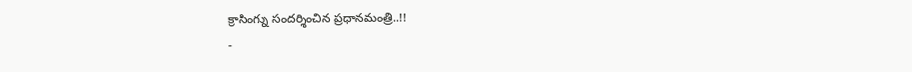క్రాసింగ్ను సందర్శించిన ప్రధానమంత్రి..!!
-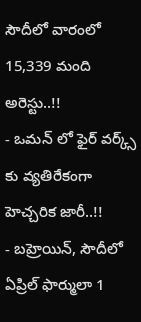సౌదీలో వారంలో 15,339 మంది అరెస్టు..!!
- ఒమన్ లో ఫైర్ వర్క్స్ కు వ్యతిరేకంగా హెచ్చరిక జారీ..!!
- బహ్రెయిన్, సౌదీలో ఏప్రిల్ ఫార్ములా 1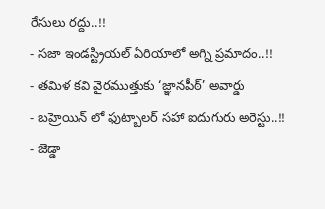రేసులు రద్దు..!!
- సజా ఇండస్ట్రియల్ ఏరియాలో అగ్ని ప్రమాదం..!!
- తమిళ కవి వైరముత్తుకు ‘జ్ఞానపీఠ్’ అవార్డు
- బహ్రెయిన్ లో ఫుట్బాలర్ సహా ఐదుగురు అరెస్టు..!!
- జెడ్డా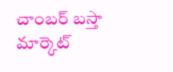చాంబర్ బస్తా మార్కెట్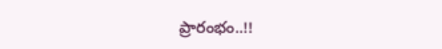ప్రారంభం..!!